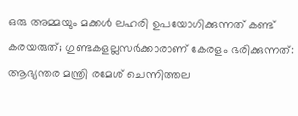ഒരു അമ്മയും മക്കൾ ലഹരി ഉപയോഗിക്കുന്നത് കണ്ട് കരയരുത്; ഗുണ്ടകളല്ലസർക്കാരാണ് കേരളം ഭരിക്കുന്നത്: ആഭ്യന്തര മന്ത്രി രമേശ് ചെന്നിത്തല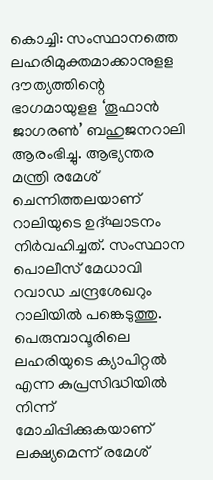കൊച്ചി: സംസ്ഥാനത്തെ ലഹരിമുക്തമാക്കാനുളള ദൗത്യത്തിന്റെ ഭാഗമായുളള ‘തൂഫാന്‍ ജാഗരണ്‍’ ബഹുജനറാലി ആരംഭിച്ചു. ആഭ്യന്തര മന്ത്രി രമേശ് ചെന്നിത്തലയാണ് റാലിയുടെ ഉദ്ഘാടനം നിര്‍വഹിച്ചത്. സംസ്ഥാന പൊലീസ് മേധാവി റവാഡ ചന്ദ്രശേഖറും റാലിയില്‍ പങ്കെടുത്തു. പെരുമ്പാവൂരിലെ ലഹരിയുടെ ക്യാപിറ്റല്‍ എന്ന കുപ്രസിദ്ധിയില്‍ നിന്ന് മോചിപ്പിക്കുകയാണ് ലക്ഷ്യമെന്ന് രമേശ്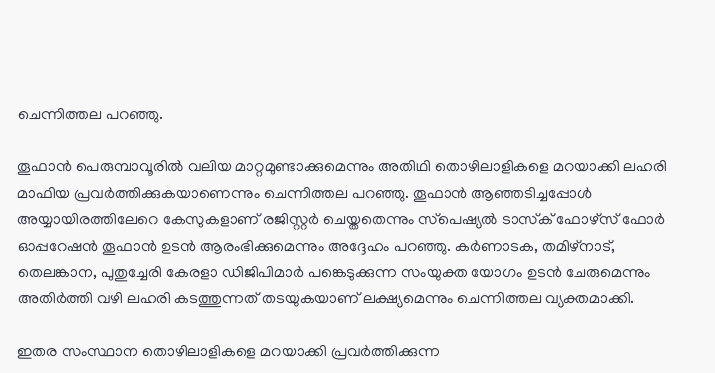ചെന്നിത്തല പറഞ്ഞു.

തൂഫാന്‍ പെരുമ്പാവൂരില്‍ വലിയ മാറ്റമുണ്ടാക്കുമെന്നും അതിഥി തൊഴിലാളികളെ മറയാക്കി ലഹരി മാഫിയ പ്രവര്‍ത്തിക്കുകയാണെന്നും ചെന്നിത്തല പറഞ്ഞു. തൂഫാന്‍ ആഞ്ഞടിച്ചപ്പോള്‍ അയ്യായിരത്തിലേറെ കേസുകളാണ് രജിസ്റ്റര്‍ ചെയ്തതെന്നും സ്‌പെഷ്യല്‍ ടാസ്‌ക് ഫോഴ്‌സ് ഫോര്‍ ഓപ്പറേഷന്‍ തൂഫാന്‍ ഉടന്‍ ആരംഭിക്കുമെന്നും അദ്ദേഹം പറഞ്ഞു. കര്‍ണാടക, തമിഴ്‌നാട്, തെലങ്കാന, പുതുച്ചേരി കേരളാ ഡിജിപിമാര്‍ പങ്കെടുക്കുന്ന സംയുക്ത യോഗം ഉടന്‍ ചേരുമെന്നും അതിര്‍ത്തി വഴി ലഹരി കടത്തുന്നത് തടയുകയാണ് ലക്ഷ്യമെന്നും ചെന്നിത്തല വ്യക്തമാക്കി.

ഇതര സംസ്ഥാന തൊഴിലാളികളെ മറയാക്കി പ്രവര്‍ത്തിക്കുന്ന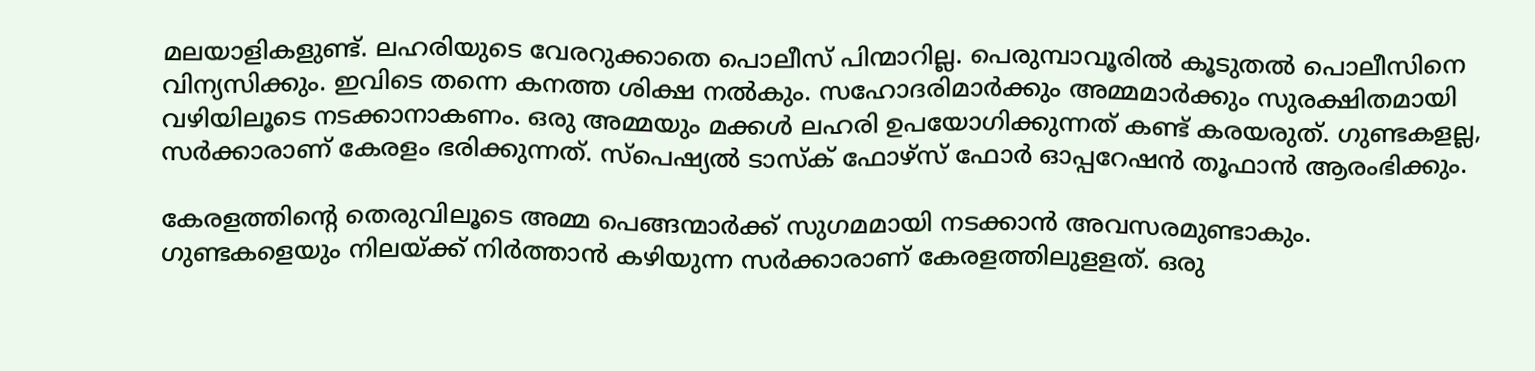മലയാളികളുണ്ട്. ലഹരിയുടെ വേരറുക്കാതെ പൊലീസ് പിന്മാറില്ല. പെരുമ്പാവൂരില്‍ കൂടുതല്‍ പൊലീസിനെ വിന്യസിക്കും. ഇവിടെ തന്നെ കനത്ത ശിക്ഷ നല്‍കും. സഹോദരിമാര്‍ക്കും അമ്മമാര്‍ക്കും സുരക്ഷിതമായി വഴിയിലൂടെ നടക്കാനാകണം. ഒരു അമ്മയും മക്കള്‍ ലഹരി ഉപയോഗിക്കുന്നത് കണ്ട് കരയരുത്. ഗുണ്ടകളല്ല, സര്‍ക്കാരാണ് കേരളം ഭരിക്കുന്നത്. സ്‌പെഷ്യല്‍ ടാസ്‌ക് ഫോഴ്‌സ് ഫോര്‍ ഓപ്പറേഷന്‍ തൂഫാന്‍ ആരംഭിക്കും.

കേരളത്തിന്റെ തെരുവിലൂടെ അമ്മ പെങ്ങന്മാര്‍ക്ക് സുഗമമായി നടക്കാന്‍ അവസരമുണ്ടാകും. ഗുണ്ടകളെയും നിലയ്ക്ക് നിര്‍ത്താന്‍ കഴിയുന്ന സര്‍ക്കാരാണ് കേരളത്തിലുളളത്. ഒരു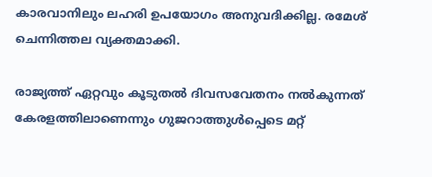കാരവാനിലും ലഹരി ഉപയോഗം അനുവദിക്കില്ല. രമേശ് ചെന്നിത്തല വ്യക്തമാക്കി.

രാജ്യത്ത് ഏറ്റവും കൂടുതല്‍ ദിവസവേതനം നല്‍കുന്നത് കേരളത്തിലാണെന്നും ഗുജറാത്തുള്‍പ്പെടെ മറ്റ്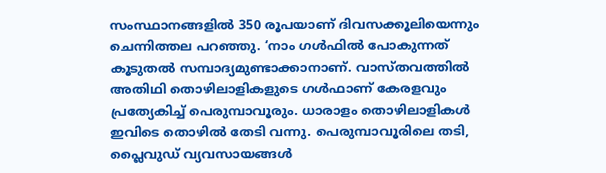സംസ്ഥാനങ്ങളില്‍ 350 രൂപയാണ് ദിവസക്കൂലിയെന്നും ചെന്നിത്തല പറഞ്ഞു. ‘നാം ഗള്‍ഫില്‍ പോകുന്നത് കൂടുതല്‍ സമ്പാദ്യമുണ്ടാക്കാനാണ്. വാസ്തവത്തില്‍ അതിഥി തൊഴിലാളികളുടെ ഗള്‍ഫാണ് കേരളവും പ്രത്യേകിച്ച് പെരുമ്പാവൂരും. ധാരാളം തൊഴിലാളികള്‍ ഇവിടെ തൊഴില്‍ തേടി വന്നു. പെരുമ്പാവൂരിലെ തടി, പ്ലൈവുഡ് വ്യവസായങ്ങള്‍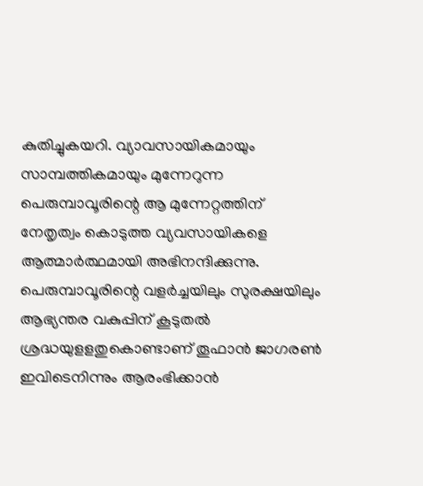കുതിച്ചുകയറി. വ്യാവസായികമായും സാമ്പത്തികമായും മുന്നേറുന്ന പെരുമ്പാവൂരിന്റെ ആ മുന്നേറ്റത്തിന് നേതൃത്വം കൊടുത്ത വ്യവസായികളെ ആത്മാര്‍ത്ഥമായി അഭിനന്ദിക്കുന്നു. പെരുമ്പാവൂരിന്റെ വളര്‍ച്ചയിലും സുരക്ഷയിലും ആഭ്യന്തര വകുപ്പിന് കൂടുതല്‍ ശ്രദ്ധയുളളതുകൊണ്ടാണ് തൂഫാന്‍ ജാഗരണ്‍ ഇവിടെനിന്നും ആരംഭിക്കാന്‍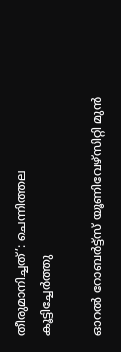തീരുമാനിച്ചത്’: ചെന്നിത്തല കൂട്ടിച്ചേര്‍ത്തു

ഓറൽ റോബർട്ട്സ് യൂണിവേഴ്സിറ്റി മുൻ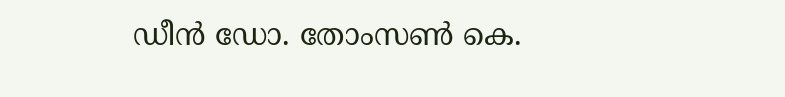ഡീൻ ഡോ. തോംസൺ കെ.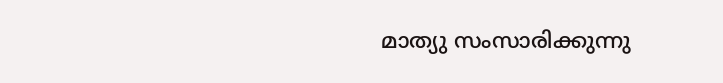മാത്യു സംസാരിക്കുന്നു